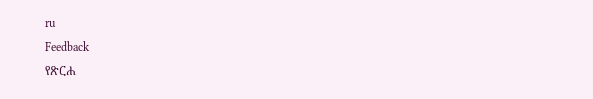ru
Feedback
የጽርሐ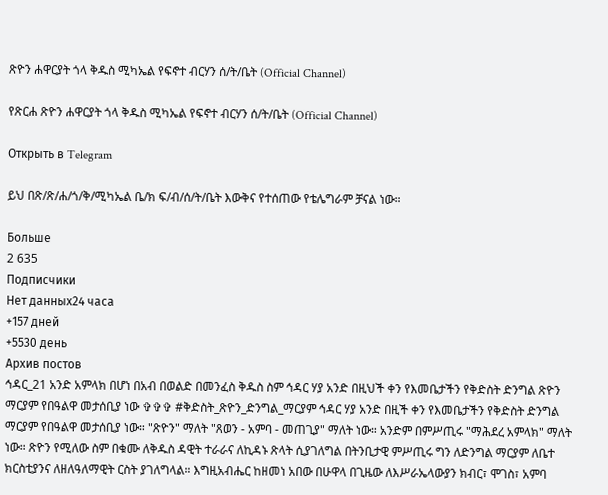ጽዮን ሐዋርያት ጎላ ቅዱስ ሚካኤል የፍኖተ ብርሃን ሰ/ት/ቤት (Official Channel)

የጽርሐ ጽዮን ሐዋርያት ጎላ ቅዱስ ሚካኤል የፍኖተ ብርሃን ሰ/ት/ቤት (Official Channel)

Открыть в Telegram

ይህ በጽ/ጽ/ሐ/ጎ/ቅ/ሚካኤል ቤ/ክ ፍ/ብ/ሰ/ት/ቤት እውቅና የተሰጠው የቴሌግራም ቻናል ነው።

Больше
2 635
Подписчики
Нет данных24 часа
+157 дней
+5530 день
Архив постов
ኅዳር_21 አንድ አምላክ በሆነ በአብ በወልድ በመንፈስ ቅዱስ ስም ኅዳር ሃያ አንድ በዚህች ቀን የእመቤታችን የቅድስት ድንግል ጽዮን ማርያም የበዓልዋ መታሰቢያ ነው ✞✞✞ #ቅድስት_ጽዮን_ድንግል_ማርያም ኅዳር ሃያ አንድ በዚች ቀን የእመቤታችን የቅድስት ድንግል ማርያም የበዓልዋ መታሰቢያ ነው። "ጽዮን" ማለት "ጸወን - አምባ - መጠጊያ" ማለት ነው። አንድም በምሥጢሩ "ማሕደረ አምላክ" ማለት ነው። ጽዮን የሚለው ስም በቁሙ ለቅዱስ ዳዊት ተራራና ለኪዳኑ ጽላት ሲያገለግል በትንቢታዊ ምሥጢሩ ግን ለድንግል ማርያም ለቤተ ክርስቲያንና ለዘለዓለማዊት ርስት ያገለግላል። እግዚአብሔር ከዘመነ አበው በሁዋላ በጊዜው ለእሥራኤላውያን ክብር፣ ሞገስ፣ አምባ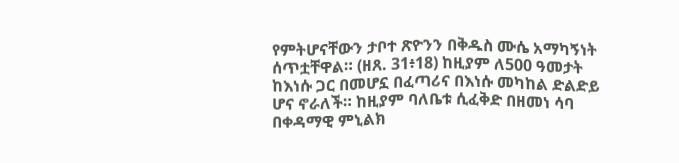የምትሆናቸውን ታቦተ ጽዮንን በቅዱስ ሙሴ አማካኝነት ሰጥቷቸዋል። (ዘጸ. 31፥18) ከዚያም ለ500 ዓመታት ከእነሱ ጋር በመሆኗ በፈጣሪና በእነሱ መካከል ድልድይ ሆና ኖራለች። ከዚያም ባለቤቱ ሲፈቅድ በዘመነ ሳባ በቀዳማዊ ምኒልክ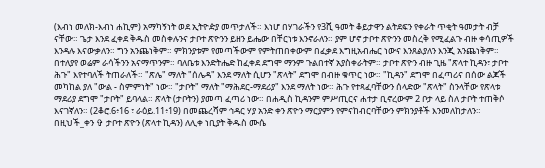(እብነ መለክ-እብነ ሐኪም) አማካኝነት ወደ ኢትዮዽያ መጥታለች። እነሆ በሃገራችን የ3ሺ ዓመት ቆይታዋን ልትደፍን የቀራት ጥቂት ዓመታት ብቻ ናቸው። ጌታ እንደ ፈቀደ ቅዱስ መስቀሉንና ታቦተ ጽዮንን ይዘን ይሔው በቸርነቱ እንኖራለን። ያም ሆኖ ታቦተ ጽዮንን መስረቅ የሚፈልጉ ብዙ ቀሳጢዎች እንዳሉ እናውቃለን። ግን አንጨነቅም። ምክንያቱም የመጣችውም የምትጠበቀውም በፈቃደ እግዚአብሔር ነውና እንጸልያለን እንጂ አንጨነቅም። በተለያየ ወሬም ራሳችንን አናማጥንም። ባለቤቱ እንድትሔድ ከፈቀደ ደግሞ ማንም ጉልበተኛ አያስቀራትም። ታቦተ ጽዮን ብዙ ጊዜ "ጽላተ ኪዳን፣ ታቦተ ሕጉ" እየተባለች ትጠራለች። "ጽሌ" ማለት "ሰሌዳ" እንደ ማለት ሲሆን "ጽላት" ደግሞ በብዙ ቁጥር ነው። "ኪዳን" ደግሞ በፈጣሪና በሰው ልጆች መካከል ያለ "ውል - ስምምነት" ነው። "ታቦት" ማለት "ማሕደር-ማደሪያ" እንደ ማለት ነው። ሕጉ የተጻፈባቸውን ሰላድው "ጽላት" ስንላቸው የጽላቱ ማደሪያ ደግሞ "ታቦት" ይባላል። ጽላት (ታቦትን) ያመጣ ፈጣሪ ነው። በሐዲስ ኪዳንም ምሥጢርና ሐተታ ቢኖረውም 2 ቦታ ላይ ስለ ታቦት ተጠቅሶ እናገኛለን። (2ቆሮ.6፥16 ፣ ራዕይ.11፥19) በመጨረሻም ኅዳር ሃያ አንድ ቀን ጽዮን ማርያምን የምናከብርባቸውን ምክንያቶች እንመለከታለን።              በዚህች_ቀን ✞ ታቦተ ጽዮን (ጽላተ ኪዳን) ለሊቀ ነቢያት ቅዱስ ሙሴ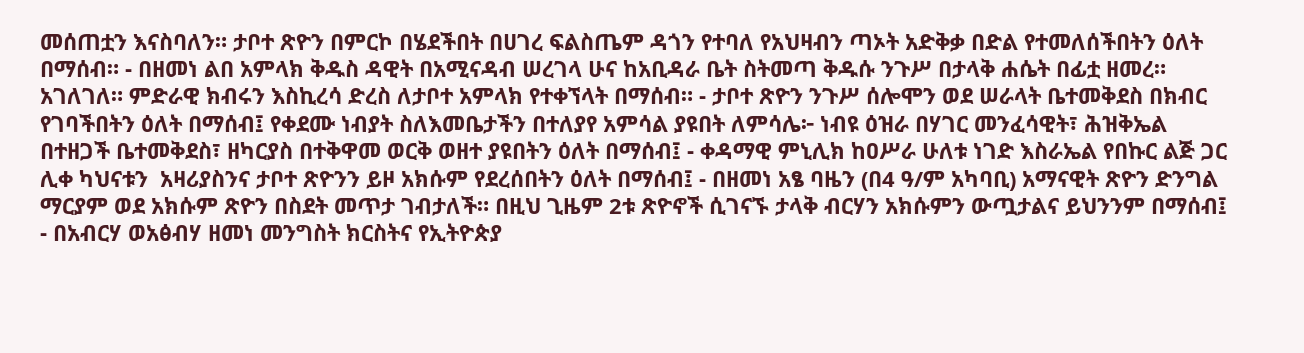መሰጠቷን እናስባለን። ታቦተ ጽዮን በምርኮ በሄደችበት በሀገረ ፍልስጤም ዳጎን የተባለ የአህዛብን ጣኦት አድቅቃ በድል የተመለሰችበትን ዕለት በማሰብ። - በዘመነ ልበ አምላክ ቅዱስ ዳዊት በአሚናዳብ ሠረገላ ሁና ከአቢዳራ ቤት ስትመጣ ቅዱሱ ንጉሥ በታላቅ ሐሴት በፊቷ ዘመረ። አገለገለ። ምድራዊ ክብሩን እስኪረሳ ድረስ ለታቦተ አምላክ የተቀኘላት በማሰብ። - ታቦተ ጽዮን ንጉሥ ሰሎሞን ወደ ሠራላት ቤተመቅደስ በክብር የገባችበትን ዕለት በማሰብ፤ የቀደሙ ነብያት ስለእመቤታችን በተለያየ አምሳል ያዩበት ለምሳሌ፦ ነብዩ ዕዝራ በሃገር መንፈሳዊት፣ ሕዝቅኤል በተዘጋች ቤተመቅደስ፣ ዘካርያስ በተቅዋመ ወርቅ ወዘተ ያዩበትን ዕለት በማሰብ፤ - ቀዳማዊ ምኒሊክ ከዐሥራ ሁለቱ ነገድ እስራኤል የበኩር ልጅ ጋር ሊቀ ካህናቱን  አዛሪያስንና ታቦተ ጽዮንን ይዞ አክሱም የደረሰበትን ዕለት በማሰብ፤ - በዘመነ አፄ ባዜን (በ4 ዓ/ም አካባቢ) አማናዊት ጽዮን ድንግል ማርያም ወደ አክሱም ጽዮን በስደት መጥታ ገብታለች። በዚህ ጊዜም 2ቱ ጽዮኖች ሲገናኙ ታላቅ ብርሃን አክሱምን ውጧታልና ይህንንም በማሰብ፤ - በአብርሃ ወአፅብሃ ዘመነ መንግስት ክርስትና የኢትዮጵያ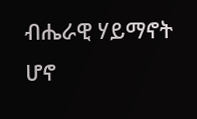ብሔራዊ ሃይማኖት ሆኖ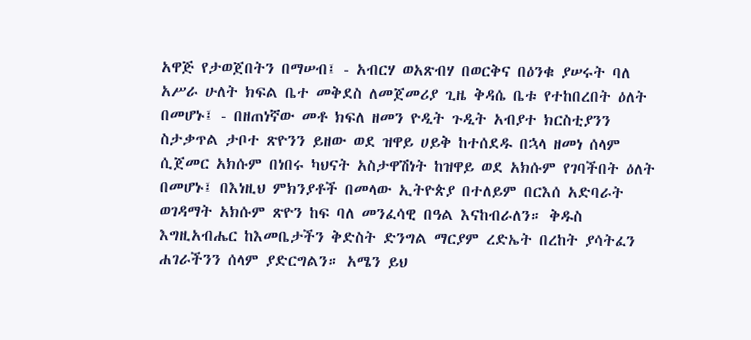አዋጅ የታወጀበትን በማሠብ፤ - አብርሃ ወአጽብሃ በወርቅና በዕንቁ ያሠሩት ባለ አሥራ ሁለት ክፍል ቤተ መቅደስ ለመጀመሪያ ጊዜ ቅዳሴ ቤቱ የተከበረበት ዕለት በመሆኑ፤ - በዘጠነኛው መቶ ክፍለ ዘመን ዮዲት ጉዲት አብያተ ክርስቲያንን ስታቃጥል ታቦተ ጽዮንን ይዘው ወደ ዝዋይ ሀይቅ ከተሰደዱ በኋላ ዘመነ ሰላም ሲጀመር አክሱም በነበሩ ካህናት አስታዋሽነት ከዝዋይ ወደ አክሱም የገባችበት ዕለት በመሆኑ፤ በእነዚህ ምክንያቶች በመላው ኢትዮጵያ በተለይም በርእሰ አድባራት ወገዳማት አክሱም ጽዮን ከፍ ባለ መንፈሳዊ በዓል እናከብራለን። ቅዱስ እግዚአብሔር ከእመቤታችን ቅድስት ድንግል ማርያም ረድኤት በረከት ያሳትፈን ሐገራችንን ሰላም ያድርግልን። አሜን ይህ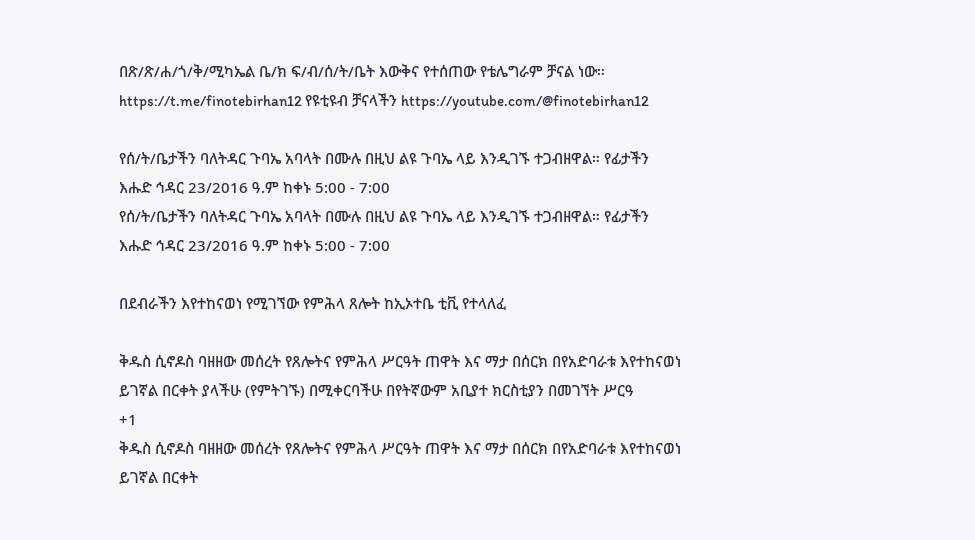በጽ/ጽ/ሐ/ጎ/ቅ/ሚካኤል ቤ/ክ ፍ/ብ/ሰ/ት/ቤት እውቅና የተሰጠው የቴሌግራም ቻናል ነው። https://t.me/finotebirhan12 የዩቲዩብ ቻናላችን https://youtube.com/@finotebirhan12

የሰ/ት/ቤታችን ባለትዳር ጉባኤ አባላት በሙሉ በዚህ ልዩ ጉባኤ ላይ እንዲገኙ ተጋብዘዋል። የፊታችን እሑድ ኅዳር 23/2016 ዓ.ም ከቀኑ 5:00 - 7:00
የሰ/ት/ቤታችን ባለትዳር ጉባኤ አባላት በሙሉ በዚህ ልዩ ጉባኤ ላይ እንዲገኙ ተጋብዘዋል። የፊታችን እሑድ ኅዳር 23/2016 ዓ.ም ከቀኑ 5:00 - 7:00

በደብራችን እየተከናወነ የሚገኘው የምሕላ ጸሎት ከኢኦተቤ ቲቪ የተላለፈ

ቅዱስ ሲኖዶስ ባዘዘው መሰረት የጸሎትና የምሕላ ሥርዓት ጠዋት እና ማታ በሰርክ በየአድባራቱ እየተከናወነ ይገኛል በርቀት ያላችሁ (የምትገኙ) በሚቀርባችሁ በየትኛውም አቢያተ ክርስቲያን በመገኘት ሥርዓ
+1
ቅዱስ ሲኖዶስ ባዘዘው መሰረት የጸሎትና የምሕላ ሥርዓት ጠዋት እና ማታ በሰርክ በየአድባራቱ እየተከናወነ ይገኛል በርቀት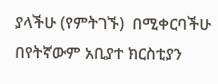ያላችሁ (የምትገኙ)  በሚቀርባችሁ በየትኛውም አቢያተ ክርስቲያን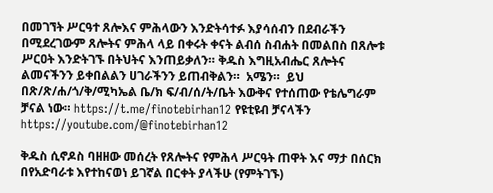በመገኘት ሥርዓተ ጸሎእና ምሕላውን እንድትሳተፉ እያሳሰብን በደብራችን በሚደረገውም ጸሎትና ምሕላ ላይ በቀሩት ቀናት ልብሰ ስብሐት በመልበስ በጸሎቱ ሥርዐት እንድትገኙ በትህትና እንጠይቃለን። ቅዱስ እግዚአብሔር ጸሎትና ልመናችንን ይቀበልልን ሀገራችንን ይጠብቅልን።  አሜን።  ይህ በጽ/ጽ/ሐ/ጎ/ቅ/ሚካኤል ቤ/ክ ፍ/ብ/ሰ/ት/ቤት እውቅና የተሰጠው የቴሌግራም ቻናል ነው። https://t.me/finotebirhan12 የዩቲዩብ ቻናላችን https://youtube.com/@finotebirhan12

ቅዱስ ሲኖዶስ ባዘዘው መሰረት የጸሎትና የምሕላ ሥርዓት ጠዋት እና ማታ በሰርክ በየአድባራቱ እየተከናወነ ይገኛል በርቀት ያላችሁ (የምትገኙ)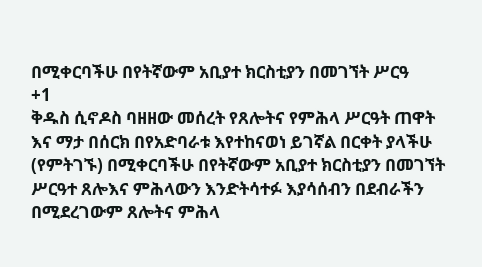በሚቀርባችሁ በየትኛውም አቢያተ ክርስቲያን በመገኘት ሥርዓ
+1
ቅዱስ ሲኖዶስ ባዘዘው መሰረት የጸሎትና የምሕላ ሥርዓት ጠዋት እና ማታ በሰርክ በየአድባራቱ እየተከናወነ ይገኛል በርቀት ያላችሁ (የምትገኙ) በሚቀርባችሁ በየትኛውም አቢያተ ክርስቲያን በመገኘት ሥርዓተ ጸሎእና ምሕላውን እንድትሳተፉ እያሳሰብን በደብራችን በሚደረገውም ጸሎትና ምሕላ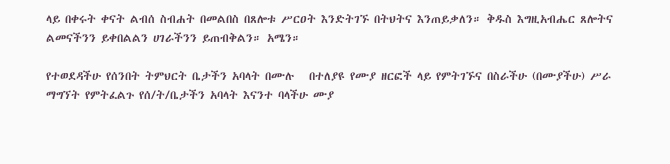ላይ በቀሩት ቀናት ልብሰ ስብሐት በመልበስ በጸሎቱ ሥርዐት እንድትገኙ በትህትና እንጠይቃለን። ቅዱስ እግዚአብሔር ጸሎትና ልመናችንን ይቀበልልን ሀገራችንን ይጠብቅልን። አሜን።

የተወደዳችሁ የሰንበት ትምህርት ቤታችን አባላት በሙሉ   በተለያዩ የሙያ ዘርፎች ላይ የምትገኙና በስራችሁ (በሙያችሁ) ሥራ ማግኘት የምትፈልጉ የሰ/ት/ቤታችን አባላት እናንተ ባላችሁ ሙያ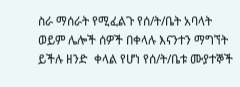ስራ ማሰራት የሚፈልጉ የሰ/ት/ቤት አባላት ወይም ሌሎች ሰዎች በቀላሉ እናንተን ማግኘት ይችሉ ዘንድ  ቀላል የሆነ የሰ/ት/ቤቱ ሙያተኞች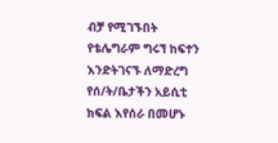ብቻ የሚገኙበት የቴሌግራም ግሩኘ ከፍተን እንድትገናኙ ለማድረግ የሰ/ት/ቤታችን አይሲቲ ክፍል እየሰራ በመሆኑ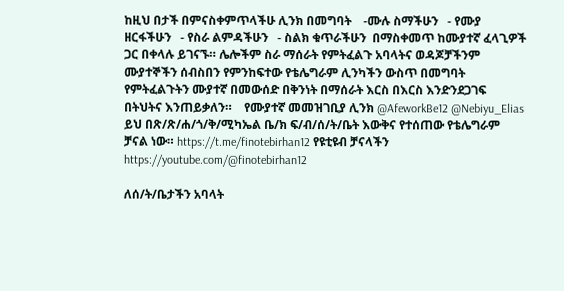ከዚህ በታች በምናስቀምጥላችሁ ሊንክ በመግባት    -ሙሉ ስማችሁን   - የሙያ ዘርፋችሁን   - የስራ ልምዳችሁን   - ስልክ ቁጥራችሁን  በማስቀመጥ ከሙያተኛ ፈላጊዎች ጋር በቀላሉ ይገናኙ። ሌሎችም ስራ ማሰራት የምትፈልጉ አባላትና ወዳጆቻችንም ሙያተኞችን ሰብስበን የምንከፍተው የቴሌግራም ሊንካችን ውስጥ በመግባት የምትፈልጉትን ሙያተኛ በመውሰድ በቅንነት በማሰራት እርስ በእርስ እንድንደጋገፍ በትህትና እንጠይቃለን።    የሙያተኛ መመዝገቢያ ሊንክ @AfeworkBe12 @Nebiyu_Elias ይህ በጽ/ጽ/ሐ/ጎ/ቅ/ሚካኤል ቤ/ክ ፍ/ብ/ሰ/ት/ቤት እውቅና የተሰጠው የቴሌግራም ቻናል ነው። https://t.me/finotebirhan12 የዩቲዩብ ቻናላችን https://youtube.com/@finotebirhan12

ለሰ/ት/ቤታችን አባላት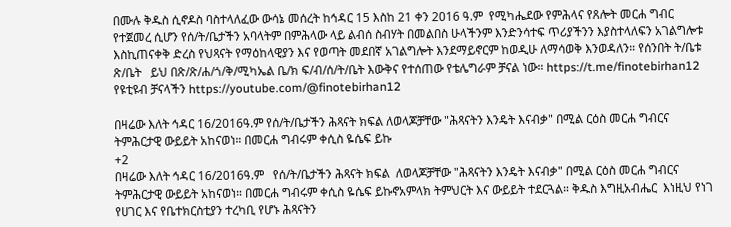በሙሉ ቅዱስ ሲኖዶስ ባስተላለፈው ውሳኔ መሰረት ከኅዳር 15 እስከ 21 ቀን 2016 ዓ.ም  የሚካሔደው የምሕላና የጸሎት መርሐ ግብር የተጀመረ ሲሆን የሰ/ት/ቤታችን አባላትም በምሕላው ላይ ልብሰ ስብሃት በመልበስ ሁላችንም እንድንሳተፍ ጥሪያችንን እያስተላለፍን አገልግሎቱ እስኪጠናቀቅ ድረስ የህጻናት የማዕከላዊያን እና የወጣት መደበኛ አገልግሎት እንደማይኖርም ከወዲሁ ለማሳወቅ እንወዳለን። የሰንበት ት/ቤቱ ጽ/ቤት   ይህ በጽ/ጽ/ሐ/ጎ/ቅ/ሚካኤል ቤ/ክ ፍ/ብ/ሰ/ት/ቤት እውቅና የተሰጠው የቴሌግራም ቻናል ነው። https://t.me/finotebirhan12 የዩቲዩብ ቻናላችን https://youtube.com/@finotebirhan12

በዛሬው እለት ኅዳር 16/2016ዓ.ም የሰ/ት/ቤታችን ሕጻናት ክፍል ለወላጆቻቸው "ሕጻናትን እንዴት እናብቃ" በሚል ርዕስ መርሐ ግብርና ትምሕርታዊ ውይይት አከናወነ። በመርሐ ግብሩም ቀሲስ ዬሴፍ ይኩ
+2
በዛሬው እለት ኅዳር 16/2016ዓ.ም   የሰ/ት/ቤታችን ሕጻናት ክፍል  ለወላጆቻቸው "ሕጻናትን እንዴት እናብቃ" በሚል ርዕስ መርሐ ግብርና  ትምሕርታዊ ውይይት አከናወነ። በመርሐ ግብሩም ቀሲስ ዬሴፍ ይኩኖአምላክ ትምህርት እና ውይይት ተደርጓል። ቅዱስ እግዚአብሔር  እነዚህ የነገ የሀገር እና የቤተክርስቲያን ተረካቢ የሆኑ ሕጻናትን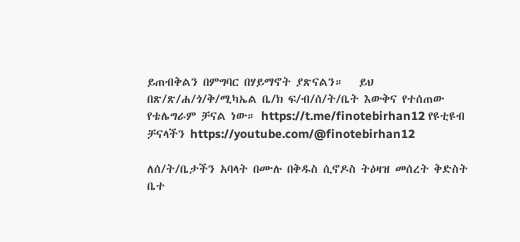ይጠብቅልን በምግባር በሃይማኖት ያጽናልን።   ይህ በጽ/ጽ/ሐ/ጎ/ቅ/ሚካኤል ቤ/ክ ፍ/ብ/ሰ/ት/ቤት እውቅና የተሰጠው የቴሌግራም ቻናል ነው። https://t.me/finotebirhan12 የዩቲዩብ ቻናላችን https://youtube.com/@finotebirhan12

ለሰ/ት/ቤታችን አባላት በሙሉ በቅዱስ ሲኖዶስ ትዕዛዝ መሰረት ቅድስት ቤተ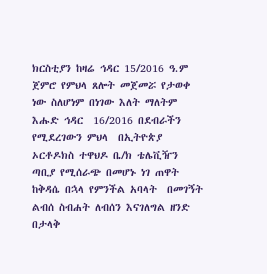ክርስቲያን ከዛሬ ኅዳር 15/2016 ዓ.ም ጀምሮ የምህላ ጸሎት መጀመሯ የታወቀ ነው ስለሆነም በነገው እለት ማለትም እሑድ ኅዳር  16/2016 በደብራችን የሚደረገውን ምህላ  በኢትዮጵያ ኦርቶዶክስ ተዋህዶ ቤ/ክ ቴሌቪዥን  ጣቢያ የሚሰራጭ በመሆኑ ነገ ጠዋት ከቅዳሴ በኋላ የምንችል አባላት  በመገኝት  ልብሰ ስብሐት ለብሰን እናገለግል ዘንድ በታላቅ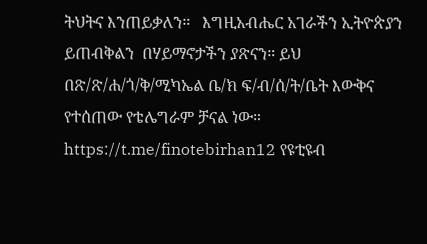ትህትና እንጠይቃለን።   እግዚአብሔር አገራችን ኢትዮጵያን  ይጠብቅልን  በሃይማኖታችን ያጽናን። ይህ በጽ/ጽ/ሐ/ጎ/ቅ/ሚካኤል ቤ/ክ ፍ/ብ/ሰ/ት/ቤት እውቅና የተሰጠው የቴሌግራም ቻናል ነው። https://t.me/finotebirhan12 የዩቲዩብ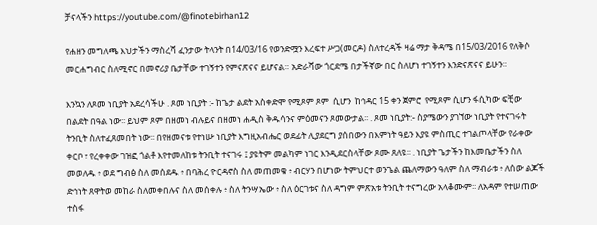ቻናላችን https://youtube.com/@finotebirhan12

የሐዘን መግለጫ እህታችን ማስረሻ ፈንታው ትላንት በ14/03/16 የወንድሟን እረፍተ ሥጋ(መርዶ) ስለተረዳች ዛሬ ማታ ቅዳሜ በ15/03/2016 የለቅሶ መርሐግብር ስለሚኖር በመኖሪያ ቤታቸው ተገኝተን የምናጽናና ይሆናል። አድራሻው ጎርደሜ በታችኛው በር ስለሆነ ተገኝተን እንድናጽናና ይሁን።

እንኳን ለጾመ ነቢያት አደረሳችሁ . ጾመ ነቢያት :- ከጌታ ልደት አስቀድሞ የሚጾም ጾም  ሲሆን  ከኅዳር 15 ቀን ጀምሮ  የሚጾም ሲሆን ፋሲካው ፍቺው በልደት በዓል ነው፡፡ ይህም ጾም በዘመነ ብሉይና በዘመነ ሐዲስ ቅዱሳንና ምዕመናን ጾመውታል፡፡ . ጾመ ነቢያት:- ስያሜውን ያገኘው ነቢያት የተናገሩት ትንቢት ስለተፈጸመበት ነው፡፡ በየዘመናቱ የተነሡ ነቢያት እግዚአብሔር ወደፊት ሊያደርግ ያሰበውን በእምነት ዓይን እያዩ ምስጢር ተገልጦላቸው የራቀው ቀርቦ ፣ የረቀቀው ገዝፎ ጎልቶ እየተመለከቱ ትንቢት ተናገሩ ፤ ያዩትም መልካም ነገር እንዲደርስላቸው ጾሙ ጸለዩ፡፡ . ነቢያት ጌታችን ከእመቤታችን ስለ መወለዱ ፥ ወደ ግብፅ ስለ መሰደዱ ፥ በባሕረ ዮርዳኖስ ስለ መጠመቁ ፥ ብርሃን በሆነው ትምህርተ ወንጌል ጨለማውን ዓለም ስለ ማብራቱ ፥ ለሰው ልጆች ድኅነት ጸዋትወ መከራ ስለመቀበሉና ስለ መሰቀሉ ፥ ስለ ትንሣኤው ፥ ስለ ዕርገቱና ስለ ዳግም ምጽአቱ ትንቢት ተናግረው አላቆሙም፡፡ ለአዳም የተሠጠው ተስፋ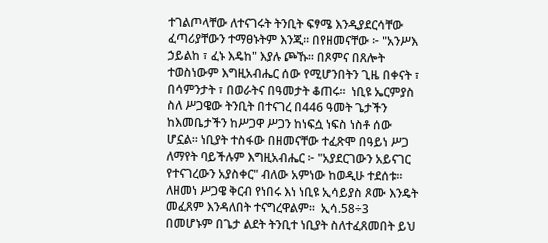ተገልጦላቸው ለተናገሩት ትንቢት ፍፃሜ እንዲያደርሳቸው ፈጣሪያቸውን ተማፀኑትም እንጂ፡፡ በየዘመናቸው ፦ "አንሥእ ኃይልከ ፣ ፈኑ እዴከ" እያሉ ጮኹ፡፡ በጾምና በጸሎት ተወስነውም እግዚአብሔር ሰው የሚሆንበትን ጊዜ በቀናት ፣ በሳምንታት ፣ በወራትና በዓመታት ቆጠሩ፡፡  ነቢዩ ኤርምያስ ስለ ሥጋዌው ትንቢት በተናገረ በ446 ዓመት ጌታችን ከእመቤታችን ከሥጋዋ ሥጋን ከነፍሷ ነፍስ ነስቶ ሰው ሆኗል፡፡ ነቢያት ተስፋው በዘመናቸው ተፈጽሞ በዓይነ ሥጋ ለማየት ባይችሉም እግዚአብሔር ፦ "አያደርገውን አይናገር የተናገረውን አያስቀር" ብለው አምነው ከወዲሁ ተደሰቱ፡፡ ለዘመነ ሥጋዌ ቅርብ የነበሩ እነ ነቢዩ ኢሳይያስ ጾሙ እንዴት መፈጸም እንዳለበት ተናግረዋልም፡፡  ኢሳ.58÷3   በመሆኑም በጌታ ልደት ትንቢተ ነቢያት ስለተፈጸመበት ይህ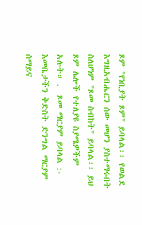ጾም "የነቢያት ጾም" ይባላል፡፡ የወልደ እግዚአብሔርን ሰው መሆን ያስተማሩበት ስለሆነም "ጾመ ስብከት" ይባላል፡፡ ይህ ጾም ሌሎች የተለያዩ ስያሜዎችም አሉት። .  ጾመ ማርያም ይባላል :- እመቤታችን ቅድስት ድንግል ማርያም ሰማይና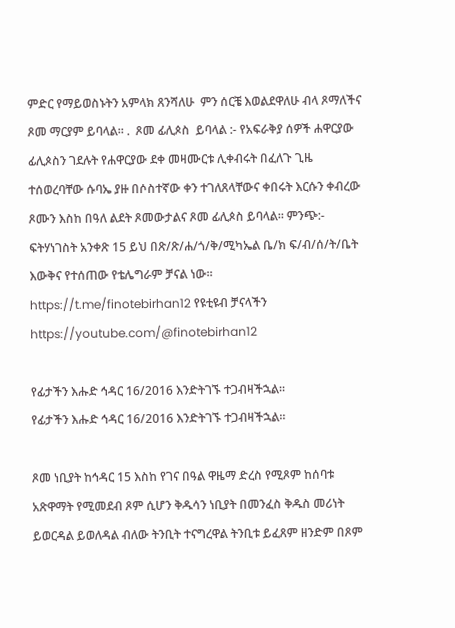ምድር የማይወስኑትን አምላክ ጸንሻለሁ  ምን ሰርቼ እወልደዋለሁ ብላ ጾማለችና ጾመ ማርያም ይባላል። .  ጾመ ፊሊጶስ  ይባላል :- የአፍራቅያ ሰዎች ሐዋርያው ፊሊጶስን ገደሉት የሐዋርያው ደቀ መዛሙርቱ ሊቀብሩት በፈለጉ ጊዜ ተሰወረባቸው ሱባኤ ያዙ በሶስተኛው ቀን ተገለጸላቸውና ቀበሩት እርሱን ቀብረው ጾሙን እስከ በዓለ ልደት ጾመውታልና ጾመ ፊሊጶስ ይባላል። ምንጭ:- ፍትሃነገስት አንቀጽ 15 ይህ በጽ/ጽ/ሐ/ጎ/ቅ/ሚካኤል ቤ/ክ ፍ/ብ/ሰ/ት/ቤት እውቅና የተሰጠው የቴሌግራም ቻናል ነው። https://t.me/finotebirhan12 የዩቲዩብ ቻናላችን https://youtube.com/@finotebirhan12

የፊታችን እሑድ ኅዳር 16/2016 እንድትገኙ ተጋብዛችኋል።
የፊታችን እሑድ ኅዳር 16/2016 እንድትገኙ ተጋብዛችኋል።

ጾመ ነቢያት ከኅዳር 15 እስከ የገና በዓል ዋዜማ ድረስ የሚጾም ከሰባቱ አጽዋማት የሚመደብ ጾም ሲሆን ቅዱሳን ነቢያት በመንፈስ ቅዱስ መሪነት ይወርዳል ይወለዳል ብለው ትንቢት ተናግረዋል ትንቢቱ ይፈጸም ዘንድም በጾም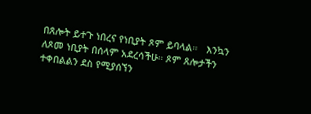በጸሎት ይተጉ ነበረና የነቢያት ጾም ይባላል።   እንኳን ለጾመ ነቢያት በሰላም አደረሳችሁ። ጾም ጸሎታችን ተቀበልልን ደስ የሚያሰኘን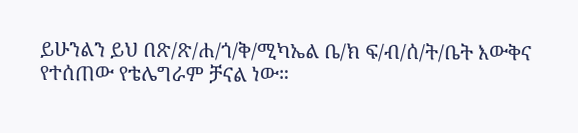ይሁንልን ይህ በጽ/ጽ/ሐ/ጎ/ቅ/ሚካኤል ቤ/ክ ፍ/ብ/ሰ/ት/ቤት እውቅና የተሰጠው የቴሌግራም ቻናል ነው።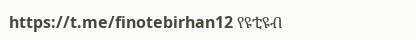https://t.me/finotebirhan12 የዩቲዩብ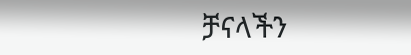ቻናላችን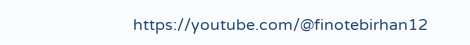https://youtube.com/@finotebirhan12